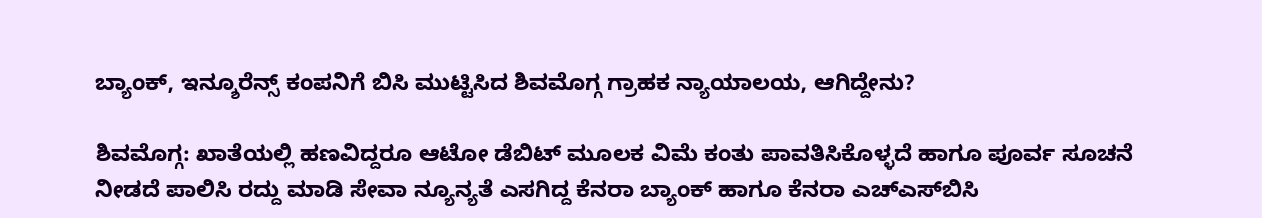ಬ್ಯಾಂಕ್‌, ಇನ್ಶೂರೆನ್ಸ್‌ ಕಂಪನಿಗೆ ಬಿಸಿ ಮುಟ್ಟಿಸಿದ ಶಿವಮೊಗ್ಗ ಗ್ರಾಹಕ ನ್ಯಾಯಾಲಯ, ಆಗಿದ್ದೇನು?

ಶಿವಮೊಗ್ಗ: ಖಾತೆಯಲ್ಲಿ ಹಣವಿದ್ದರೂ ಆಟೋ ಡೆಬಿಟ್ ಮೂಲಕ ವಿಮೆ ಕಂತು ಪಾವತಿಸಿಕೊಳ್ಳದೆ ಹಾಗೂ ಪೂರ್ವ ಸೂಚನೆ ನೀಡದೆ ಪಾಲಿಸಿ ರದ್ದು ಮಾಡಿ ಸೇವಾ ನ್ಯೂನ್ಯತೆ ಎಸಗಿದ್ದ ಕೆನರಾ ಬ್ಯಾಂಕ್ ಹಾಗೂ ಕೆನರಾ ಎಚ್‌ಎಸ್‌ಬಿಸಿ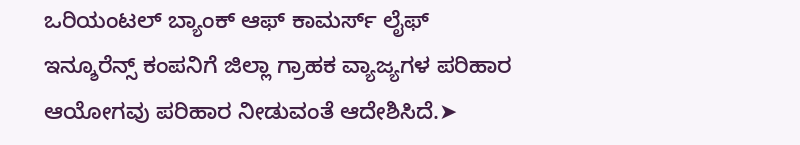ಒರಿಯಂಟಲ್ ಬ್ಯಾಂಕ್ ಆಫ್ ಕಾಮರ್ಸ್ ಲೈಫ್ ಇನ್ಶೂರೆನ್ಸ್ ಕಂಪನಿಗೆ ಜಿಲ್ಲಾ ಗ್ರಾಹಕ ವ್ಯಾಜ್ಯಗಳ ಪರಿಹಾರ ಆಯೋಗವು ಪರಿಹಾರ ನೀಡುವಂತೆ ಆದೇಶಿಸಿದೆ.➤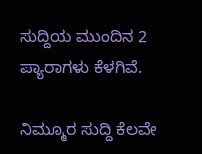ಸುದ್ದಿಯ ಮುಂದಿನ 2 ಪ್ಯಾರಾಗಳು ಕೆಳಗಿವೆ.

ನಿಮ್ಮೂರ ಸುದ್ದಿ ಕೆಲವೇ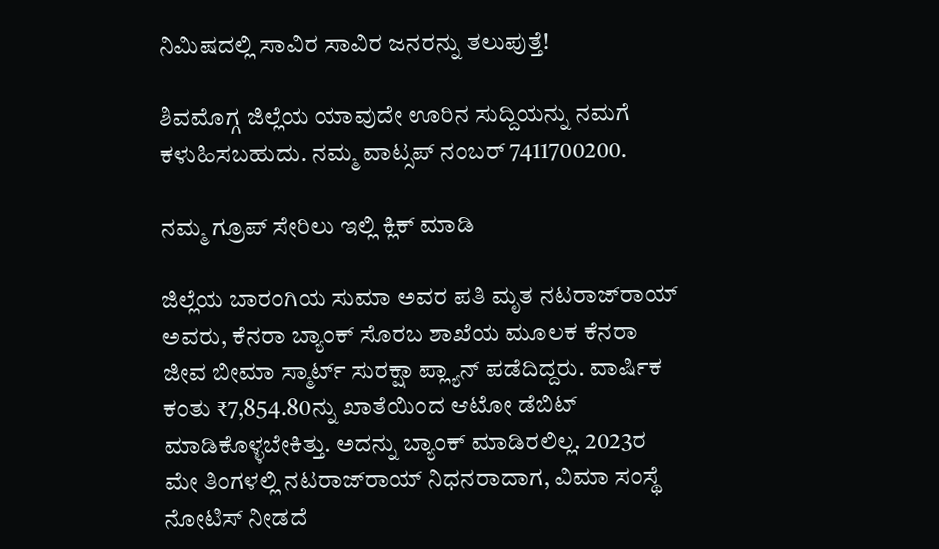ನಿಮಿಷದಲ್ಲಿ ಸಾವಿರ ಸಾವಿರ ಜನರನ್ನು ತಲುಪುತ್ತೆ!

ಶಿವಮೊಗ್ಗ ಜಿಲ್ಲೆಯ ಯಾವುದೇ ಊರಿನ ಸುದ್ದಿಯನ್ನು ನಮಗೆ ಕಳುಹಿಸಬಹುದು. ನಮ್ಮ ವಾಟ್ಸಪ್‌ ನಂಬರ್ 7411700200.

ನಮ್ಮ ಗ್ರೂಪ್‌ ಸೇರಿಲು ಇಲ್ಲಿ ಕ್ಲಿಕ್‌ ಮಾಡಿ

ಜಿಲ್ಲೆಯ ಬಾರಂಗಿಯ ಸುಮಾ ಅವರ ಪತಿ ಮೃತ ನಟರಾಜ್‌ರಾಯ್ ಅವರು, ಕೆನರಾ ಬ್ಯಾಂಕ್ ಸೊರಬ ಶಾಖೆಯ ಮೂಲಕ ಕೆನರಾ ಜೀವ ಬೀಮಾ ಸ್ಮಾರ್ಟ್ ಸುರಕ್ಷಾ ಪ್ಲ್ಯಾನ್ ಪಡೆದಿದ್ದರು. ವಾರ್ಷಿಕ ಕಂತು ₹7,854.80ನ್ನು ಖಾತೆಯಿಂದ ಆಟೋ ಡೆಬಿಟ್ ಮಾಡಿಕೊಳ್ಳಬೇಕಿತ್ತು. ಅದನ್ನು ಬ್ಯಾಂಕ್ ಮಾಡಿರಲಿಲ್ಲ. 2023ರ ಮೇ ತಿಂಗಳಲ್ಲಿ ನಟರಾಜ್‌ರಾಯ್ ನಿಧನರಾದಾಗ, ವಿಮಾ ಸಂಸ್ಥೆ ನೋಟಿಸ್ ನೀಡದೆ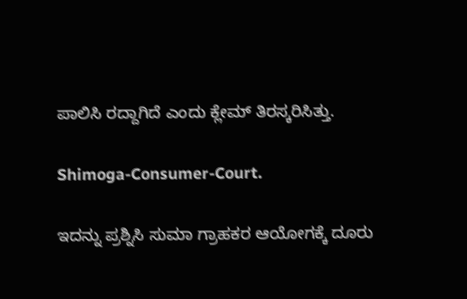ಪಾಲಿಸಿ ರದ್ದಾಗಿದೆ ಎಂದು ಕ್ಲೇಮ್ ತಿರಸ್ಕರಿಸಿತ್ತು.

Shimoga-Consumer-Court.

ಇದನ್ನು ಪ್ರಶ್ನಿಸಿ ಸುಮಾ ಗ್ರಾಹಕರ ಆಯೋಗಕ್ಕೆ ದೂರು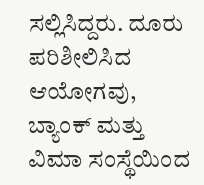ಸಲ್ಲಿಸಿದ್ದರು. ದೂರು ಪರಿಶೀಲಿಸಿದ ಆಯೋಗವು, ಬ್ಯಾಂಕ್ ಮತ್ತು ವಿಮಾ ಸಂಸ್ಥೆಯಿಂದ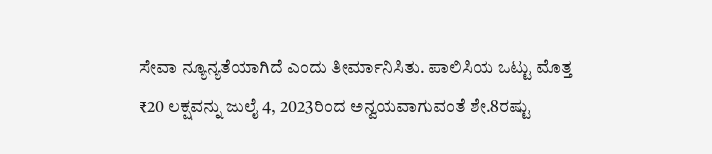ಸೇವಾ ನ್ಯೂನ್ಯತೆಯಾಗಿದೆ ಎಂದು ತೀರ್ಮಾನಿಸಿತು. ಪಾಲಿಸಿಯ ಒಟ್ಟು ಮೊತ್ತ ₹20 ಲಕ್ಷವನ್ನು ಜುಲೈ 4, 2023ರಿಂದ ಅನ್ವಯವಾಗುವಂತೆ ಶೇ.8ರಷ್ಟು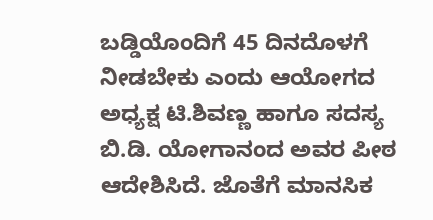ಬಡ್ಡಿಯೊಂದಿಗೆ 45 ದಿನದೊಳಗೆ ನೀಡಬೇಕು ಎಂದು ಆಯೋಗದ ಅಧ್ಯಕ್ಷ ಟಿ.ಶಿವಣ್ಣ ಹಾಗೂ ಸದಸ್ಯ ಬಿ.ಡಿ. ಯೋಗಾನಂದ ಅವರ ಪೀಠ ಆದೇಶಿಸಿದೆ. ಜೊತೆಗೆ ಮಾನಸಿಕ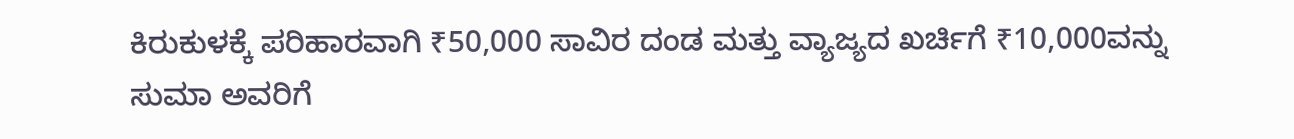ಕಿರುಕುಳಕ್ಕೆ ಪರಿಹಾರವಾಗಿ ₹50,000 ಸಾವಿರ ದಂಡ ಮತ್ತು ವ್ಯಾಜ್ಯದ ಖರ್ಚಿಗೆ ₹10,000ವನ್ನು ಸುಮಾ ಅವರಿಗೆ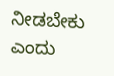ನೀಡಬೇಕು ಎಂದು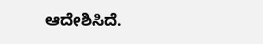ಆದೇಶಿಸಿದೆ.